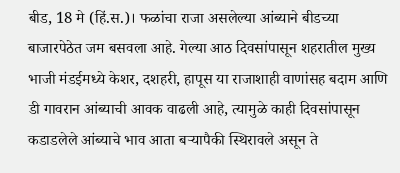बीड, 18 मे (हिं.स.)। फळांचा राजा असलेल्या आंब्याने बीडच्या बाजारपेठेत जम बसवला आहे. गेल्या आठ दिवसांपासून शहरातील मुख्य भाजी मंडईमध्ये केशर, दशहरी, हापूस या राजाशाही वाणांसह बदाम आणि डी गावरान आंब्याची आवक वाढली आहे, त्यामुळे काही दिवसांपासून कडाडलेले आंब्याचे भाव आता बऱ्यापैकी स्थिरावले असून ते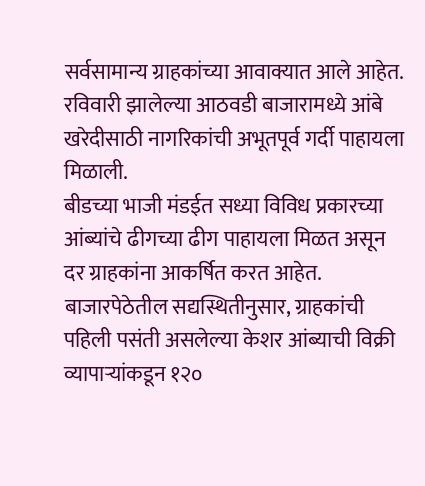सर्वसामान्य ग्राहकांच्या आवाक्यात आले आहेत. रविवारी झालेल्या आठवडी बाजारामध्ये आंबे खरेदीसाठी नागरिकांची अभूतपूर्व गर्दी पाहायला मिळाली.
बीडच्या भाजी मंडईत सध्या विविध प्रकारच्या आंब्यांचे ढीगच्या ढीग पाहायला मिळत असून दर ग्राहकांना आकर्षित करत आहेत. बाजारपेठेतील सद्यस्थितीनुसार, ग्राहकांची पहिली पसंती असलेल्या केशर आंब्याची विक्री व्यापाऱ्यांकडून १२०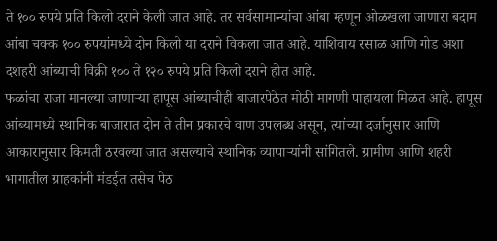ते १०० रुपये प्रति किलो दराने केली जात आहे. तर सर्वसामान्यांचा आंबा म्हणून ओळखला जाणारा बदाम आंबा चक्क १०० रुपयांमध्ये दोन किलो या दराने विकला जात आहे. याशिवाय रसाळ आणि गोड अशा दशहरी आंब्याची विक्री १०० ते १२० रुपये प्रति किलो दराने होत आहे.
फळांचा राजा मानल्या जाणाऱ्या हापूस आंब्याचीही बाजारपेठेत मोठी मागणी पाहायला मिळत आहे. हापूस आंब्यामध्ये स्थानिक बाजारात दोन ते तीन प्रकारचे वाण उपलब्ध असून, त्यांच्या दर्जानुसार आणि आकारानुसार किमती ठरवल्या जात असल्याचे स्थानिक व्यापाऱ्यांनी सांगितले. ग्रामीण आणि शहरी
भागातील ग्राहकांनी मंडईत तसेच पेठ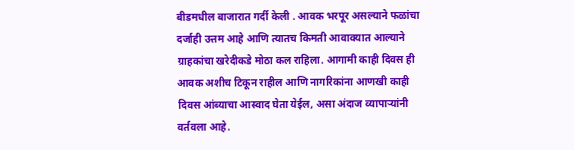बीडमधील बाजारात गर्दी केली . आवक भरपूर असल्याने फळांचा दर्जाही उत्तम आहे आणि त्यातच किमती आवाक्यात आल्याने ग्राहकांचा खरेदीकडे मोठा कल राहिला. आगामी काही दिवस ही आवक अशीच टिकून राहील आणि नागरिकांना आणखी काही दिवस आंब्याचा आस्वाद घेता येईल, असा अंदाज व्यापाऱ्यांनी वर्तवला आहे.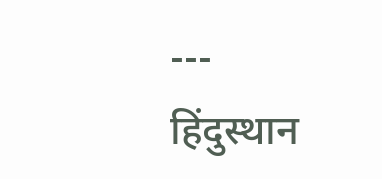---
हिंदुस्थान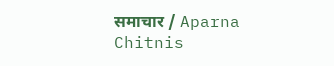समाचार / Aparna Chitnis